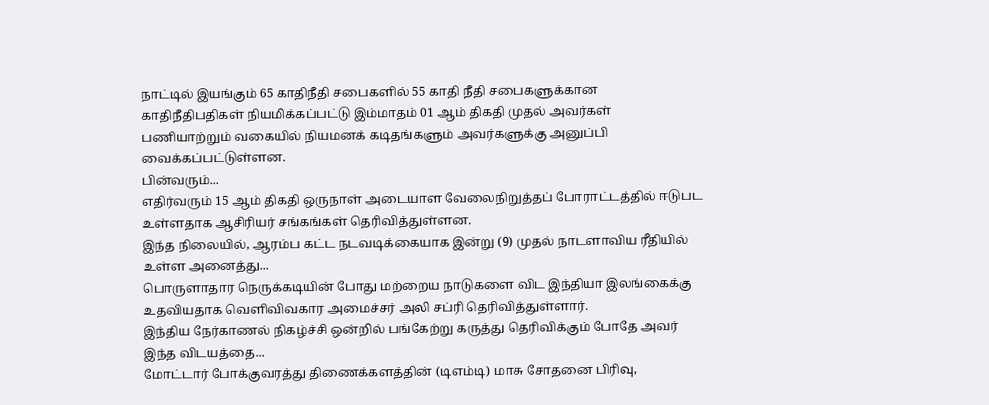நாட்டில் இயங்கும் 65 காதிநீதி சபைகளில் 55 காதி நீதி சபைகளுக்கான காதிநீதிபதிகள் நியமிக்கப்பட்டு இம்மாதம் 01 ஆம் திகதி முதல் அவர்கள் பணியாற்றும் வகையில் நியமனக் கடிதங்களும் அவர்களுக்கு அனுப்பி வைக்கப்பட்டுள்ளன.
பின்வரும்...
எதிர்வரும் 15 ஆம் திகதி ஒருநாள் அடையாள வேலைநிறுத்தப் போராட்டத்தில் ஈடுபட உள்ளதாக ஆசிரியர் சங்கங்கள் தெரிவித்துள்ளன.
இந்த நிலையில், ஆரம்ப கட்ட நடவடிக்கையாக இன்று (9) முதல் நாடளாவிய ரீதியில் உள்ள அனைத்து...
பொருளாதார நெருக்கடியின் போது மற்றைய நாடுகளை விட இந்தியா இலங்கைக்கு உதவியதாக வெளிவிவகார அமைச்சர் அலி சப்ரி தெரிவித்துள்ளார்.
இந்திய நேர்காணல் நிகழ்ச்சி ஒன்றில் பங்கேற்று கருத்து தெரிவிக்கும் போதே அவர் இந்த விடயத்தை...
மோட்டார் போக்குவரத்து திணைக்களத்தின் (டிஎம்டி) மாசு சோதனை பிரிவு,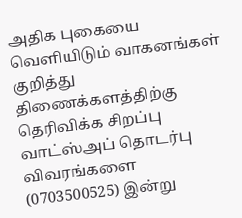அதிக புகையை வெளியிடும் வாகனங்கள் குறித்து திணைக்களத்திற்கு தெரிவிக்க சிறப்பு வாட்ஸ்அப் தொடர்பு விவரங்களை (0703500525) இன்று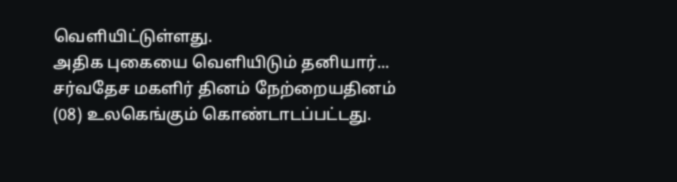வெளியிட்டுள்ளது.
அதிக புகையை வெளியிடும் தனியார்...
சர்வதேச மகளிர் தினம் நேற்றையதினம் (08) உலகெங்கும் கொண்டாடப்பட்டது.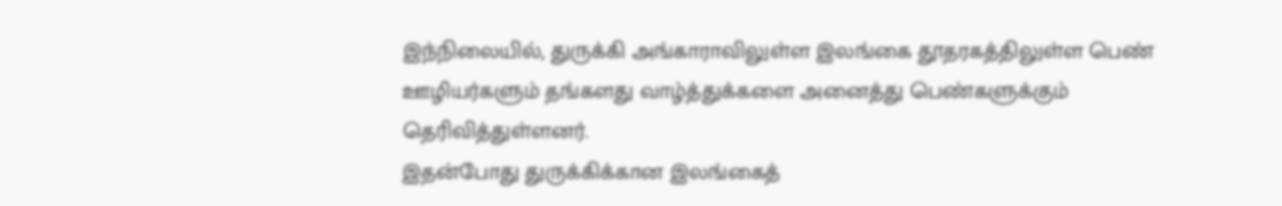இந்நிலையில், துருக்கி அங்காராவிலுள்ள இலங்கை தூதரகத்திலுள்ள பெண் ஊழியர்களும் தங்களது வாழ்த்துக்களை அனைத்து பெண்களுக்கும் தெரிவித்துள்ளனர்.
இதன்போது துருக்கிக்கான இலங்கைத்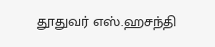தூதுவர் எஸ்.ஹசந்தி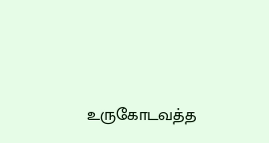உருகோடவத்த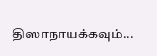திஸாநாயக்கவும்...